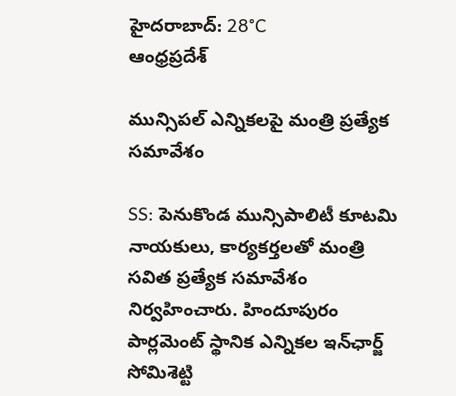హైదరాబాద్: 28°C
ఆంధ్రప్రదేశ్

మున్సిపల్ ఎన్నికలపై మంత్రి ప్రత్యేక సమావేశం

SS: పెనుకొండ మున్సిపాలిటీ కూటమి నాయకులు, కార్యకర్తలతో మంత్రి సవిత ప్రత్యేక సమావేశం నిర్వహించారు. హిందూపురం పార్లమెంట్ స్థానిక ఎన్నికల ఇన్‌ఛార్జ్ సోమిశెట్టి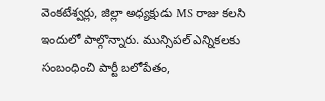వెంకటేశ్వర్లు, జిల్లా అధ్యక్షుడు MS రాజు కలసి ఇందులో పాల్గొన్నారు. మున్సిపల్ ఎన్నికలకు సంబంధించి పార్టీ బలోపేతం,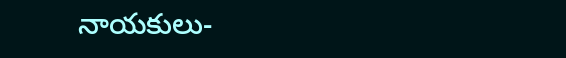నాయకులు-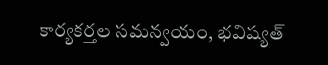కార్యకర్తల సమన్వయం, భవిష్యత్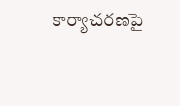కార్యాచరణపై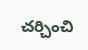చర్చించి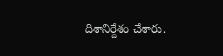దిశానిర్దేశం చేశారు.